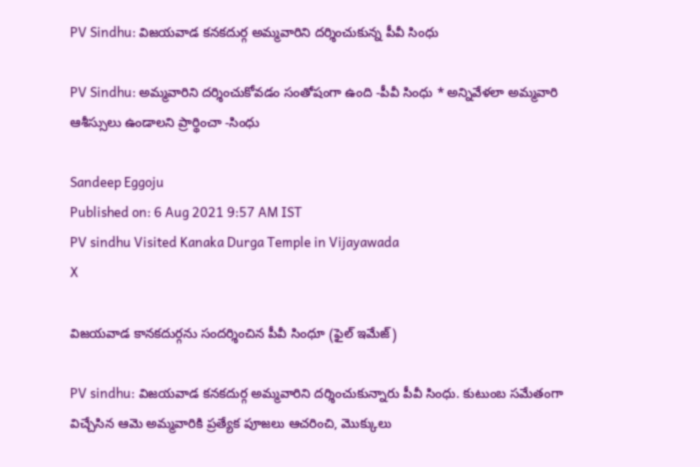PV Sindhu: విజయవాడ కనకదుర్గ అమ్మవారిని దర్శించుకున్న పీవీ సింధు

PV Sindhu: అమ్మవారిని దర్శించుకోవడం సంతోషంగా ఉంది -పీవీ సింధు * అన్నివేళలా అమ్మవారి ఆశీస్సులు ఉండాలని ప్రార్థించా -సింధు

Sandeep Eggoju
Published on: 6 Aug 2021 9:57 AM IST
PV sindhu Visited Kanaka Durga Temple in Vijayawada
X

విజయవాడ కానకదుర్గను సందర్శించిన పీవీ సింధూ (ఫైల్ ఇమేజ్)

PV sindhu: విజయవాడ కనకదుర్గ అమ్మవారిని దర్శించుకున్నారు పీవీ సింధు. కుటుంబ సమేతంగా విచ్చేసిన ఆమె అమ్మవారికి ప్రత్యేక పూజలు ఆచరించి, మొక్కులు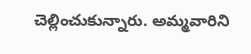చెల్లించుకున్నారు. అమ్మవారిని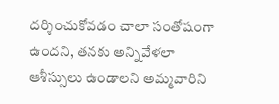దర్శించుకోవడం చాలా సంతోషంగా ఉందని, తనకు అన్నివేళలా ఆశీస్సులు ఉండాలని అమ్మవారిని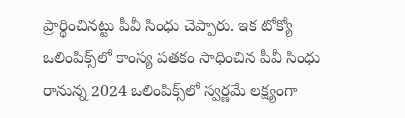ప్రార్థించినట్టు పీవీ సింధు చెప్పారు. ఇక టోక్యో ఒలింపిక్స్‌లో కాంస్య పతకం సాధించిన పీవీ సింధు రానున్న 2024 ఒలింపిక్స్‌లో స్వర్ణమే లక్ష్యంగా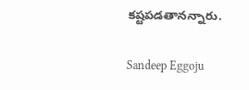కష్టపడతానన్నారు.

Sandeep Eggoju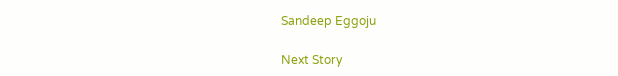Sandeep Eggoju

Next Story